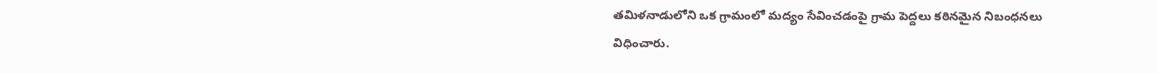తమిళనాడులోని ఒక గ్రామంలో మద్యం సేవించడంపై గ్రామ పెద్దలు కఠినమైన నిబంధనలు విధించారు.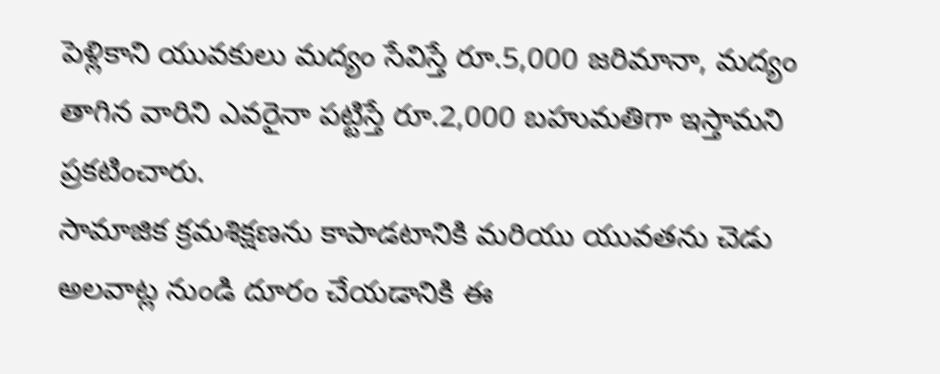పెళ్లికాని యువకులు మద్యం సేవిస్తే రూ.5,000 జరిమానా, మద్యం తాగిన వారిని ఎవరైనా పట్టిస్తే రూ.2,000 బహుమతిగా ఇస్తామని ప్రకటించారు.
సామాజిక క్రమశిక్షణను కాపాడటానికి మరియు యువతను చెడు అలవాట్ల నుండి దూరం చేయడానికి ఈ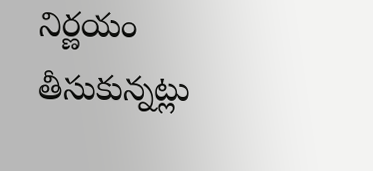నిర్ణయం తీసుకున్నట్లు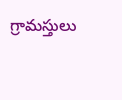గ్రామస్తులు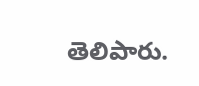తెలిపారు.